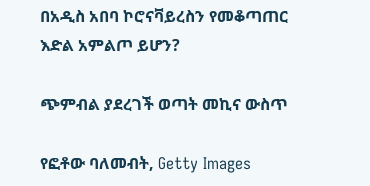በአዲስ አበባ ኮሮናቫይረስን የመቆጣጠር እድል አምልጦ ይሆን?

ጭምብል ያደረገች ወጣት መኪና ውስጥ

የፎቶው ባለመብት, Getty Images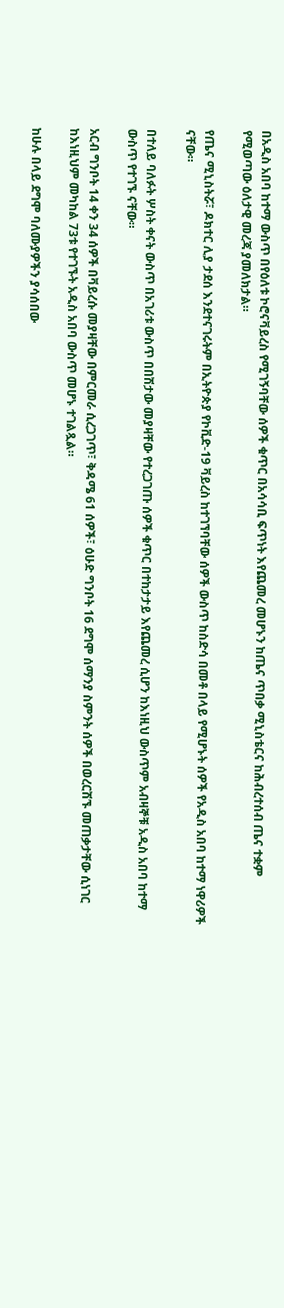በአዲስ አበባ ከተማ ውስጥ በየዕለቱ ኮሮናቫይረስ የሚገኝባቸው ሰዎች ቁጥር በአሳሳቢ ፍጥነት እየጨመረ መሆኑን ከጤና ጥበቃ ሚኒስቴርና ከሕብረተሰብ ጤና ተቋም የሚወጣው ዕለታዊ መረጃ ያመለክታል።

የጤና ሚኒስትሯ፣ ዶክተር ሊያ ታደሰ እንደተናገሩትም በኢትዮጵያ የኮቪድ-19 ቫይረስ ከተገኘባቸው ሰዎች ውስጥ ከስድሳ በመቶ በላይ የሚሆኑት ሰዎች የአዲስ አበባ ከተማ ነዋሪዎች ናቸው።

በተለይ ባለፉት ሦስት ቀናት ውስጥ በአገሪቱ ውስጥ በበሽታው መያዛቸው የተረጋገጡ ሰዎች ቁጥር በተከታታይ እየጨመረ ሲሆን ከእነዚህ ውስጥም አብዛኞቹ አዲስ አበባ ከተማ ውስጥ የተገኙ ናቸው።

አርብ ግንቦት 14 ቀን 34 ሰዎች በቫይረሱ መያዛቸው በምርመራ ሲረጋገጥ፣ ቅዳሜ 61 ሰዎች፣ ዕሁድ ግንቦት 16 ደግሞ ሰማንያ ስምንት ሰዎች በወረርሽኙ መጠቃታቸው ሲነገር ከእነዚህም መካከል 73ቱ የተገኙት አዲስ አበባ ውስጥ መሆኑ ተገልጿል።

ከሁሉ በላይ ደግሞ ባለሙያዎችን ያሳሰበው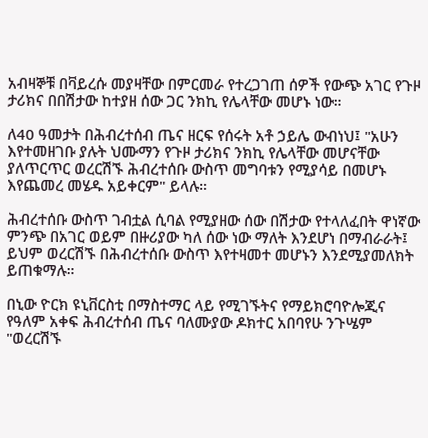አብዛኞቹ በቫይረሱ መያዛቸው በምርመራ የተረጋገጠ ሰዎች የውጭ አገር የጉዞ ታሪክና በበሽታው ከተያዘ ሰው ጋር ንክኪ የሌላቸው መሆኑ ነው።

ለ40 ዓመታት በሕብረተሰብ ጤና ዘርፍ የሰሩት አቶ ኃይሌ ውብነህ፤ "አሁን እየተመዘገቡ ያሉት ህሙማን የጉዞ ታሪክና ንክኪ የሌላቸው መሆናቸው ያለጥርጥር ወረርሽኙ ሕብረተሰቡ ውስጥ መግባቱን የሚያሳይ በመሆኑ እየጨመረ መሄዱ አይቀርም" ይላሉ።

ሕብረተሰቡ ውስጥ ገብቷል ሲባል የሚያዘው ሰው በሽታው የተላለፈበት ዋነኛው ምንጭ በአገር ወይም በዙሪያው ካለ ሰው ነው ማለት እንደሆነ በማብራራት፤ ይህም ወረርሽኙ በሕብረተሰቡ ውስጥ እየተዛመተ መሆኑን እንደሚያመለክት ይጠቁማሉ።

በኒው ዮርክ ዩኒቨርስቲ በማስተማር ላይ የሚገኙትና የማይክሮባዮሎጂና የዓለም አቀፍ ሕብረተሰብ ጤና ባለሙያው ዶክተር አበባየሁ ንጉሤም "ወረርሽኙ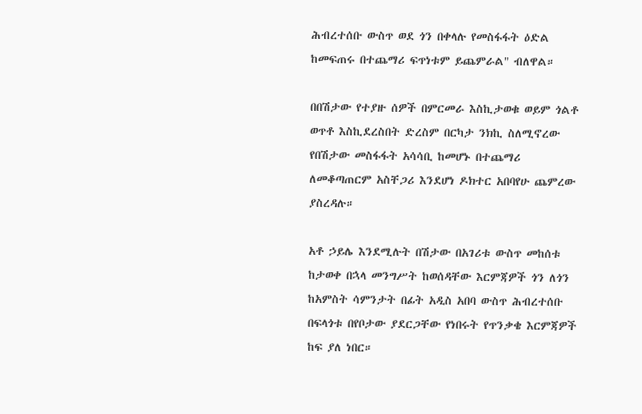ሕብረተሰቡ ውስጥ ወደ ጎን በቀላሉ የመስፋፋት ዕድል ከመፍጠሩ በተጨማሪ ፍጥነቱም ይጨምራል" ብለዋል።

በበሽታው የተያዙ ሰዎች በምርመራ እስኪታወቁ ወይም ጎልቶ ወጥቶ እስኪደረስበት ድረስም በርካታ ንክኪ ስለሚኖረው የበሽታው መስፋፋት አሳሳቢ ከመሆኑ በተጨማሪ ለመቆጣጠርም አስቸጋሪ እንደሆነ ዶክተር አበባየሁ ጨምረው ያስረዳሉ።

አቶ ኃይሌ እንደሚሉት በሽታው በአገሪቱ ውስጥ መከሰቱ ከታወቀ በኋላ መንግሥት ከወሰዳቸው እርምጃዎች ጎን ለጎን ከአምስት ሳምንታት በፊት አዲስ አበባ ውስጥ ሕብረተሰቡ በፍላጎቱ በየቦታው ያደርጋቸው የነበሩት የጥንቃቄ እርምጃዎች ከፍ ያለ ነበር።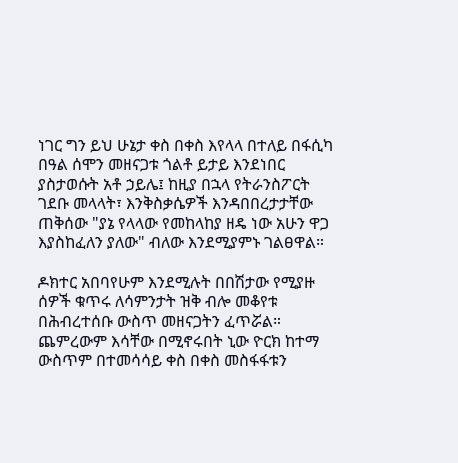ነገር ግን ይህ ሁኔታ ቀስ በቀስ እየላላ በተለይ በፋሲካ በዓል ሰሞን መዘናጋቱ ጎልቶ ይታይ እንደነበር ያስታወሱት አቶ ኃይሌ፤ ከዚያ በኋላ የትራንስፖርት ገደቡ መላላት፣ እንቅስቃሴዎች እንዳበበረታታቸው ጠቅሰው "ያኔ የላላው የመከላከያ ዘዴ ነው አሁን ዋጋ እያስከፈለን ያለው" ብለው እንደሚያምኑ ገልፀዋል።

ዶክተር አበባየሁም እንደሚሉት በበሽታው የሚያዙ ሰዎች ቁጥሩ ለሳምንታት ዝቅ ብሎ መቆየቱ በሕብረተሰቡ ውስጥ መዘናጋትን ፈጥሯል። ጨምረውም እሳቸው በሚኖሩበት ኒው ዮርክ ከተማ ውስጥም በተመሳሳይ ቀስ በቀስ መስፋፋቱን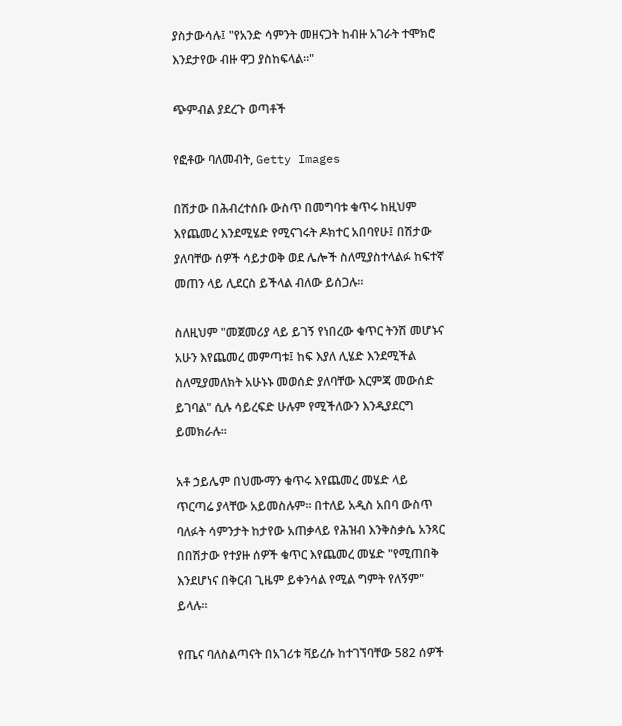ያስታውሳሉ፤ "የአንድ ሳምንት መዘናጋት ከብዙ አገራት ተሞክሮ እንደታየው ብዙ ዋጋ ያስከፍላል።"

ጭምብል ያደረጉ ወጣቶች

የፎቶው ባለመብት, Getty Images

በሽታው በሕብረተሰቡ ውስጥ በመግባቱ ቁጥሩ ከዚህም እየጨመረ እንደሚሄድ የሚናገሩት ዶክተር አበባየሁ፤ በሽታው ያለባቸው ሰዎች ሳይታወቅ ወደ ሌሎች ስለሚያስተላልፉ ከፍተኛ መጠን ላይ ሊደርስ ይችላል ብለው ይሰጋሉ።

ስለዚህም "መጀመሪያ ላይ ይገኝ የነበረው ቁጥር ትንሽ መሆኑና አሁን እየጨመረ መምጣቱ፤ ከፍ እያለ ሊሄድ እንደሚችል ስለሚያመለክት አሁኑኑ መወሰድ ያለባቸው እርምጃ መውሰድ ይገባል" ሲሉ ሳይረፍድ ሁሉም የሚችለውን እንዲያደርግ ይመክራሉ።

አቶ ኃይሌም በህሙማን ቁጥሩ እየጨመረ መሄድ ላይ ጥርጣሬ ያላቸው አይመስሉም። በተለይ አዲስ አበባ ውስጥ ባለፉት ሳምንታት ከታየው አጠቃላይ የሕዝብ እንቅስቃሴ አንጻር በበሽታው የተያዙ ሰዎች ቁጥር እየጨመረ መሄድ "የሚጠበቅ እንደሆነና በቅርብ ጊዜም ይቀንሳል የሚል ግምት የለኝም" ይላሉ።

የጤና ባለስልጣናት በአገሪቱ ቫይረሱ ከተገኘባቸው 582 ሰዎች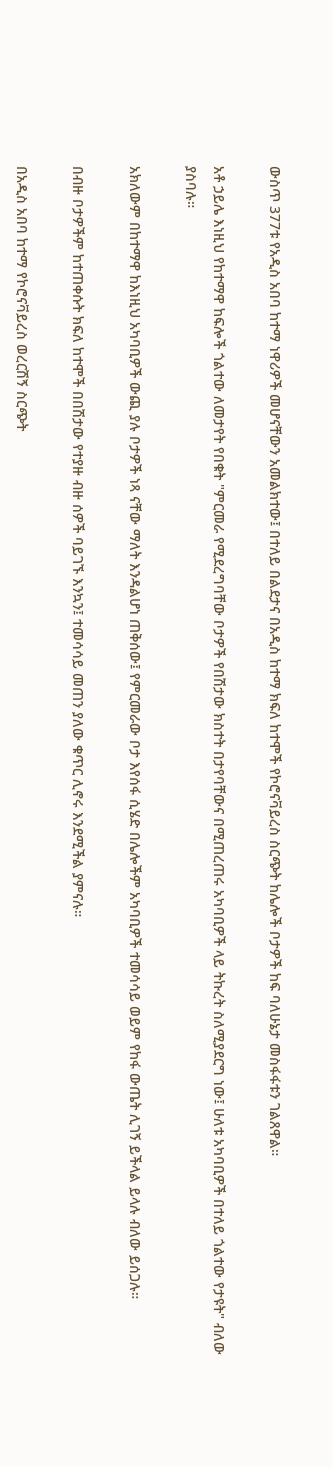ውስጥ 377ቱ የአዲስ አበባ ከተማ ነዋሪዎች መሆናቸውን አመልክተው፤ በተለይ በልደታና በአዲስ ከተማ ክፍለ ከተሞች የኮሮናቫይረስ ስርጭት ከሌሎች ቦታዎች ከፍ ባለሁኔታ መስፋፋቱን ገልጸዋል።

አቶ ኃይሌ እነዚህ የከተማዋ ከፍሎች ጎልተው ለመታየት የበቁት "ምርመራ የሚደረግባቸው ቦታዎች የበሽታው ክስተት በታየባቸውና በሚጠረጠሩ አካባቢዎች ላይ ትኩረት ስለሚያደርግ ነው፤ ሁለቱ አካባቢዎች በተለይ ጎልተው የታዩት" ብለው ያስባሉ።

አክለውም በከተማዋ ከእነዚህ አካባቢዎች ውጪ ያሉ ቦታዎች ነጻ ናቸው ማለት እንዳልሆነ ጠቅሰው፤ የምርመራው ቦታ እየሰፋ ሲሄድ በሌሎችም አካባቢዎች ተመሳሳይ ወይም የከፋ ውጤት ሊገኝ ይችላል ይላሉ ብለው ይሰጋሉ።

በብዙ ቦታዎችም ከተጠቀሱት ክፍለ ከተሞች በበሽታው የተያዙ ብዙ ሰዎች ባይገኙ እንኳን፤ ተመሳሳይ መጠን ያለው ቁጥር ሊኖሩ እንደሚችል ያምናሉ።

በአዲስ አበባ ከተማ የኮሮናቫይረስ ወረርሽኝ ስርጭት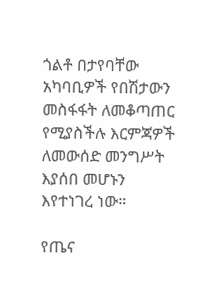ጎልቶ በታየባቸው አካባቢዎች የበሽታውን መስፋፋት ለመቆጣጠር የሚያስችሉ እርምጃዎች ለመውሰድ መንግሥት እያሰበ መሆኑን እየተነገረ ነው።

የጤና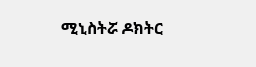ሚኒስትሯ ዶክትር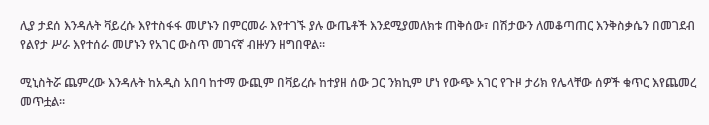ሊያ ታደሰ እንዳሉት ቫይረሱ እየተስፋፋ መሆኑን በምርመራ እየተገኙ ያሉ ውጤቶች እንደሚያመለክቱ ጠቅሰው፣ በሽታውን ለመቆጣጠር እንቅስቃሴን በመገደብ የልየታ ሥራ እየተሰራ መሆኑን የአገር ውስጥ መገናኛ ብዙሃን ዘግበዋል።

ሚኒስትሯ ጨምረው እንዳሉት ከአዲስ አበባ ከተማ ውጪም በቫይረሱ ከተያዘ ሰው ጋር ንክኪም ሆነ የውጭ አገር የጉዞ ታሪክ የሌላቸው ሰዎች ቁጥር እየጨመረ መጥቷል።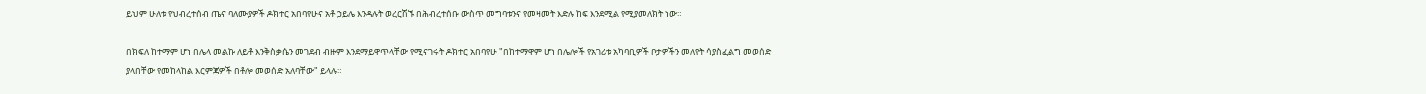ይህም ሁለቱ የህብረተሰብ ጤና ባለሙያዎች ዶክተር አበባየሁና አቶ ኃይሌ እንዳሉት ወረርሽኙ በሕብረተሰቡ ውስጥ መግባቱንና የመዛመት እድሉ ከፍ እንደሚል የሚያመለክት ነው።

በክፍለ ከተማም ሆነ በሌላ መልኩ ለይቶ እንቅስቃሴን መገደብ ብዙም እንደማይዋጥላቸው የሚናገሩት ዶክተር አበባየሁ "በከተማዋም ሆነ በሌሎች የአገሪቱ አካባቢዎች ቦታዎችን መለየት ሳያስፈልግ መወሰድ ያላበቸው የመከላከል እርምጃዎች በቶሎ መወሰድ አለባቸው" ይላሉ።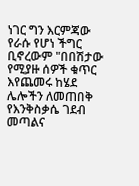ነገር ግን እርምጃው የራሱ የሆነ ችግር ቢኖረውም "በበሽታው የሚያዙ ሰዎች ቁጥር እየጨመሩ ከሄደ ሌሎችን ለመጠበቅ የእንቅስቃሴ ገደብ መጣልና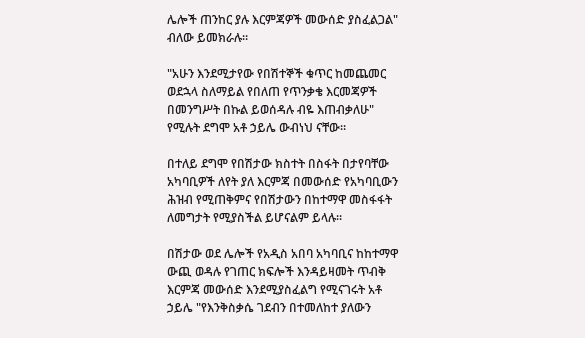ሌሎች ጠንከር ያሉ እርምጃዎች መውሰድ ያስፈልጋል" ብለው ይመክራሉ።

"አሁን እንደሚታየው የበሽተኞች ቁጥር ከመጨመር ወደኋላ ስለማይል የበለጠ የጥንቃቄ እርመጃዎች በመንግሥት በኩል ይወሰዳሉ ብዬ እጠብቃለሁ" የሚሉት ደግሞ አቶ ኃይሌ ውብነህ ናቸው።

በተለይ ደግሞ የበሽታው ክስተት በስፋት በታየባቸው አካባቢዎች ለየት ያለ እርምጃ በመውሰድ የአካባቢውን ሕዝብ የሚጠቅምና የበሽታውን በከተማዋ መስፋፋት ለመግታት የሚያስችል ይሆናልም ይላሉ።

በሽታው ወደ ሌሎች የአዲስ አበባ አካባቢና ከከተማዋ ውጪ ወዳሉ የገጠር ክፍሎች እንዳይዛመት ጥብቅ እርምጃ መውሰድ እንደሚያስፈልግ የሚናገሩት አቶ ኃይሌ "የእንቅስቃሴ ገደብን በተመለከተ ያለውን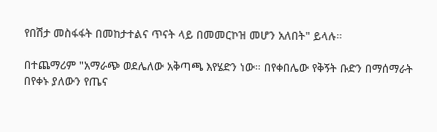የበሽታ መስፋፋት በመከታተልና ጥናት ላይ በመመርኮዝ መሆን አለበት" ይላሉ።

በተጨማሪም "አማራጭ ወደሌለው አቅጣጫ እየሄድን ነው። በየቀበሌው የቅኝት ቡድን በማሰማራት በየቀኑ ያለውን የጤና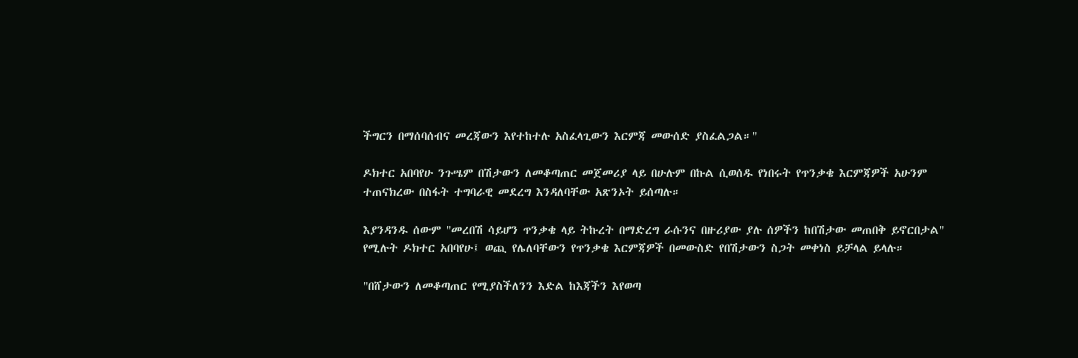ችግርን በማሰባሰብና መረጃውን እየተከተሉ አስፈላጊውን እርምጃ መውሰድ ያስፈልጋል።"

ዶክተር አበባየሁ ንጉሤም በሽታውን ለመቆጣጠር መጀመሪያ ላይ በሁሉም በኩል ሲወሰዱ የነበሩት የጥንቃቄ እርምጃዎች አሁንም ተጠናክረው በስፋት ተግባራዊ መደረግ እንዳለባቸው አጽንኦት ይሰጣሉ።

እያንዳንዱ ሰውም "መረበሽ ሳይሆን ጥንቃቄ ላይ ትኩረት በማድረግ ራሱንና በዙሪያው ያሉ ሰዎችን ከበሽታው መጠበቅ ይኖርበታል" የሚሉት ዶክተር አበባየሁ፤ ወጪ የሌለባቸውን የጥንቃቄ እርምጃዎች በመውስድ የበሽታውን ስጋት መቀነስ ይቻላል ይላሉ።

"በሸታውን ለመቆጣጠር የሚያስችለንን እድል ከእጃችን እየወጣ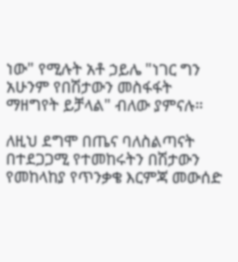ነው" የሚሉት አቶ ኃይሌ "ነገር ግን አሁንም የበሽታውን መስፋፋት ማዘግየት ይቻላል" ብለው ያምናሉ።

ለዚህ ደግሞ በጤና ባለስልጣናት በተደጋጋሚ የተመከሩትን በሽታውን የመከላከያ የጥንቃቄ እርምጃ መውሰድ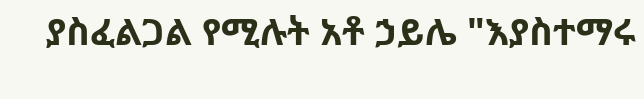ያስፈልጋል የሚሉት አቶ ኃይሌ "እያስተማሩ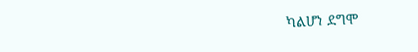ካልሆነ ደግሞ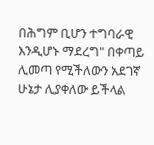በሕግም ቢሆን ተግባራዊ እንዲሆኑ ማደረግ" በቀጣይ ሊመጣ የሚችለውን አደገኛ ሁኔታ ሊያቀለው ይችላል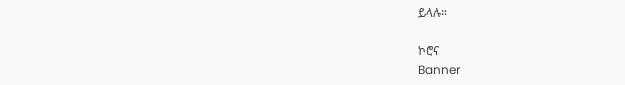ይላሉ።

ኮሮና
Banner